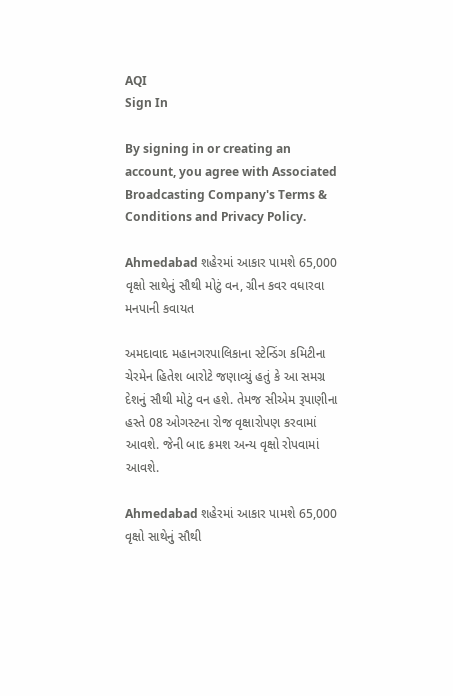AQI
Sign In

By signing in or creating an account, you agree with Associated Broadcasting Company's Terms & Conditions and Privacy Policy.

Ahmedabad શહેરમાં આકાર પામશે 65,000 વૃક્ષો સાથેનું સૌથી મોટું વન, ગ્રીન કવર વધારવા મનપાની કવાયત

અમદાવાદ મહાનગરપાલિકાના સ્ટેન્ડિંગ કમિટીના ચેરમેન હિતેશ બારોટે જણાવ્યું હતું કે આ સમગ્ર દેશનું સૌથી મોટું વન હશે. તેમજ સીએમ રૂપાણીના હસ્તે 08 ઓગસ્ટના રોજ વૃક્ષારોપણ કરવામાં આવશે. જેની બાદ ક્રમશ અન્ય વૃક્ષો રોપવામાં આવશે.

Ahmedabad શહેરમાં આકાર પામશે 65,000 વૃક્ષો સાથેનું સૌથી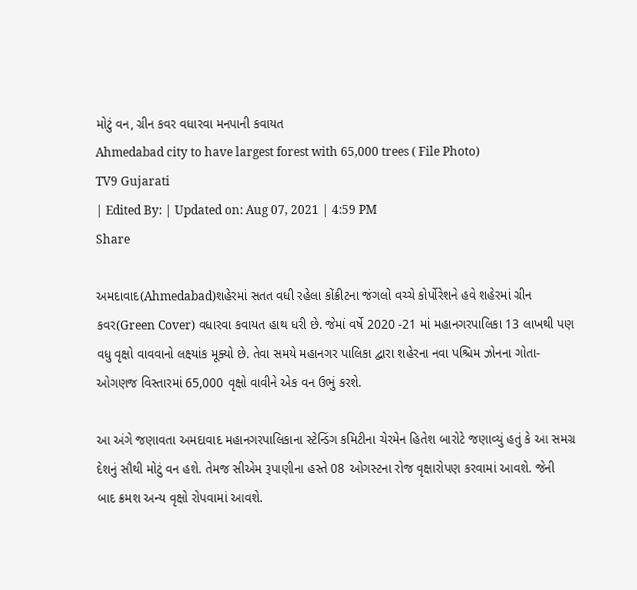મોટું વન, ગ્રીન કવર વધારવા મનપાની કવાયત
Ahmedabad city to have largest forest with 65,000 trees ( File Photo)
TV9 Gujarati
| Edited By: | Updated on: Aug 07, 2021 | 4:59 PM
Share

અમદાવાદ(Ahmedabad)શહેરમાં સતત વધી રહેલા કોંક્રીટના જંગલો વચ્ચે કોર્પોરેશને હવે શહેરમાં ગ્રીન કવર(Green Cover) વધારવા કવાયત હાથ ધરી છે. જેમાં વર્ષે 2020 -21 માં મહાનગરપાલિકા 13 લાખથી પણ વધુ વૃક્ષો વાવવાનો લક્ષ્યાંક મૂક્યો છે. તેવા સમયે મહાનગર પાલિકા દ્વારા શહેરના નવા પશ્ચિમ ઝોનના ગોતા- ઓગણજ વિસ્તારમાં 65,000 વૃક્ષો વાવીને એક વન ઉભું કરશે.

આ અંગે જણાવતા અમદાવાદ મહાનગરપાલિકાના સ્ટેન્ડિંગ કમિટીના ચેરમેન હિતેશ બારોટે જણાવ્યું હતું કે આ સમગ્ર દેશનું સૌથી મોટું વન હશે. તેમજ સીએમ રૂપાણીના હસ્તે 08 ઓગસ્ટના રોજ વૃક્ષારોપણ કરવામાં આવશે. જેની બાદ ક્રમશ અન્ય વૃક્ષો રોપવામાં આવશે.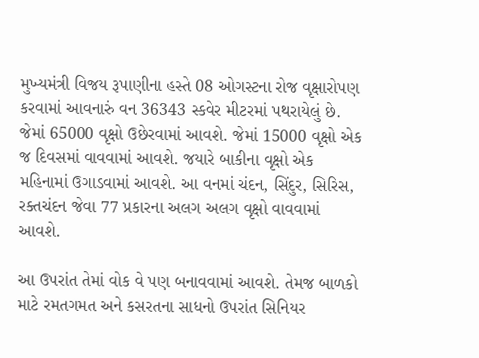મુખ્યમંત્રી વિજય રૂપાણીના હસ્તે 08 ઓગસ્ટના રોજ વૃક્ષારોપણ કરવામાં આવનારું વન 36343 સ્કવેર મીટરમાં પથરાયેલું છે. જેમાં 65000 વૃક્ષો ઉછેરવામાં આવશે. જેમાં 15000 વૃક્ષો એક જ દિવસમાં વાવવામાં આવશે. જયારે બાકીના વૃક્ષો એક મહિનામાં ઉગાડવામાં આવશે. આ વનમાં ચંદન, સિંદુર, સિરિસ, રક્તચંદન જેવા 77 પ્રકારના અલગ અલગ વૃક્ષો વાવવામાં આવશે.

આ ઉપરાંત તેમાં વોક વે પણ બનાવવામાં આવશે. તેમજ બાળકો માટે રમતગમત અને કસરતના સાધનો ઉપરાંત સિનિયર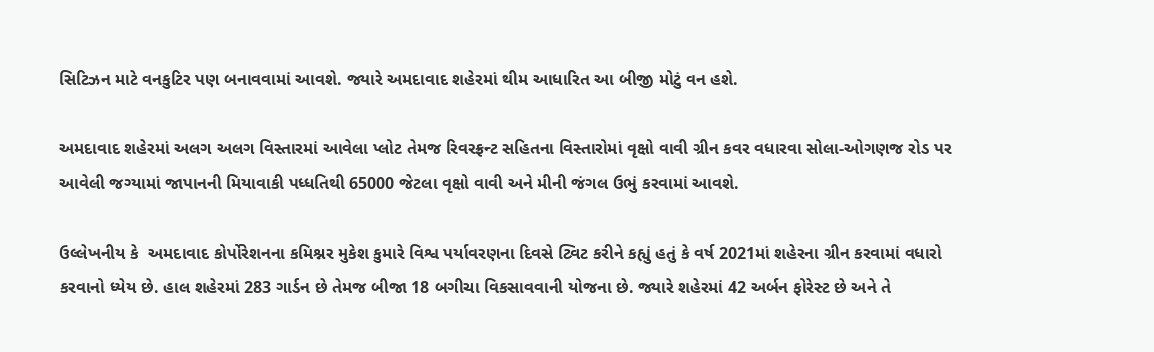સિટિઝન માટે વનકુટિર પણ બનાવવામાં આવશે. જ્યારે અમદાવાદ શહેરમાં થીમ આધારિત આ બીજી મોટું વન હશે.

અમદાવાદ શહેરમાં અલગ અલગ વિસ્તારમાં આવેલા પ્લોટ તેમજ રિવરફ્રન્ટ સહિતના વિસ્તારોમાં વૃક્ષો વાવી ગ્રીન કવર વધારવા સોલા-ઓગણજ રોડ પર આવેલી જગ્યામાં જાપાનની મિયાવાકી પધ્ધતિથી 65000 જેટલા વૃક્ષો વાવી અને મીની જંગલ ઉભું કરવામાં આવશે.

ઉલ્લેખનીય કે  અમદાવાદ કોર્પોરેશનના કમિશ્નર મુકેશ કુમારે વિશ્વ પર્યાવરણના દિવસે ટ્વિટ કરીને કહ્યું હતું કે વર્ષ 2021માં શહેરના ગ્રીન કરવામાં વધારો કરવાનો ધ્યેય છે. હાલ શહેરમાં 283 ગાર્ડન છે તેમજ બીજા 18 બગીચા વિકસાવવાની યોજના છે. જ્યારે શહેરમાં 42 અર્બન ફોરેસ્ટ છે અને તે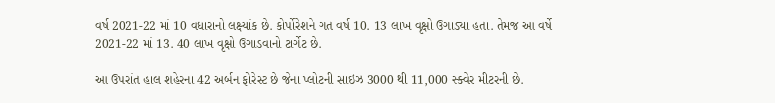વર્ષ 2021-22 માં 10 વધારાનો લક્ષ્યાંક છે. કોર્પોરેશને ગત વર્ષ 10. 13 લાખ વૃક્ષો ઉગાડ્યા હતા. તેમજ આ વર્ષે 2021-22 માં 13. 40 લાખ વૃક્ષો ઉગાડવાનો ટાર્ગેટ છે.

આ ઉપરાંત હાલ શહેરના 42 અર્બન ફોરેસ્ટ છે જેના પ્લોટની સાઇઝ 3000 થી 11,000 સ્ક્વેર મીટરની છે.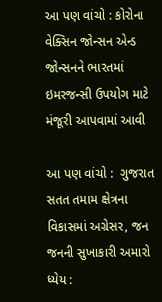આ પણ વાંચો : કોરોના વેક્સિન જોન્સન એન્ડ જોન્સનને ભારતમાં ઇમરજન્સી ઉપયોગ માટે મંજૂરી આપવામાં આવી

આ પણ વાંચો :  ગુજરાત સતત તમામ ક્ષેત્રના વિકાસમાં અગ્રેસર, જન જનની સુખાકારી અમારો ધ્યેય :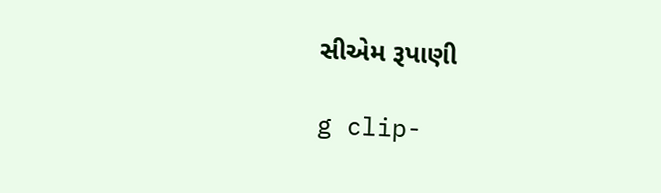સીએમ રૂપાણી

g clip-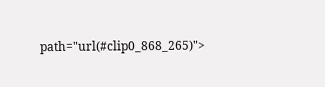path="url(#clip0_868_265)">